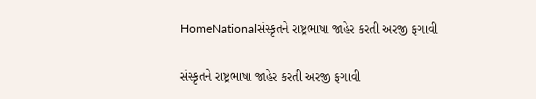HomeNationalસંસ્કૃતને રાષ્ટ્રભાષા જાહેર કરતી અરજી ફગાવી

સંસ્કૃતને રાષ્ટ્રભાષા જાહેર કરતી અરજી ફગાવી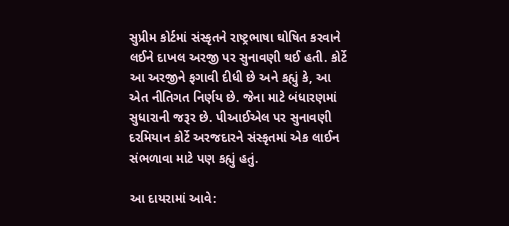સુપ્રીમ કોર્ટમાં સંસ્કૃતને રાષ્ટ્રભાષા ઘોષિત કરવાને લઈને દાખલ અરજી પર સુનાવણી થઈ હતી. કોર્ટે આ અરજીને ફગાવી દીધી છે અને કહ્યું કે, આ એત નીતિગત નિર્ણય છે. જેના માટે બંધારણમાં સુધારાની જરૂર છે. પીઆઈએલ પર સુનાવણી દરમિયાન કોર્ટે અરજદારને સંસ્કૃતમાં એક લાઈન સંભળાવા માટે પણ કહ્યું હતું.

આ દાયરામાં આવે: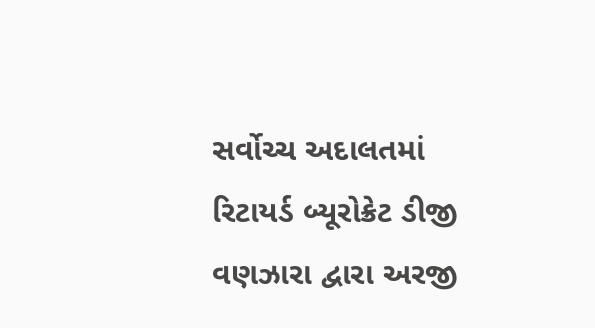સર્વોચ્ચ અદાલતમાં રિટાયર્ડ બ્યૂરોક્રેટ ડીજી વણઝારા દ્વારા અરજી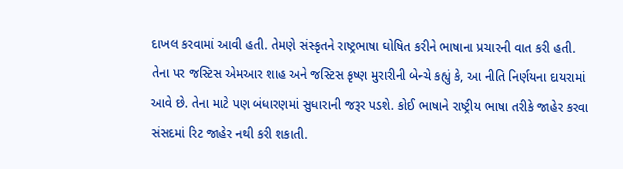દાખલ કરવામાં આવી હતી. તેમણે સંસ્કૃતને રાષ્ટ્રભાષા ઘોષિત કરીને ભાષાના પ્રચારની વાત કરી હતી. તેના પર જસ્ટિસ એમઆર શાહ અને જસ્ટિસ કૃષ્ણ મુરારીની બેન્ચે કહ્યું કે, આ નીતિ નિર્ણયના દાયરામાં આવે છે. તેના માટે પણ બંધારણમાં સુધારાની જરૂર પડશે. કોઈ ભાષાને રાષ્ટ્રીય ભાષા તરીકે જાહેર કરવા સંસદમાં રિટ જાહેર નથી કરી શકાતી.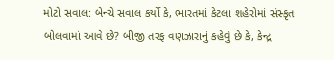મોટો સવાલ: બેન્ચે સવાલ કર્યો કે, ભારતમાં કેટલા શહેરોમાં સંસ્કૃત બોલવામાં આવે છે? બીજી તરફ વણઝારાનું કહેવું છે કે, કેન્દ્ર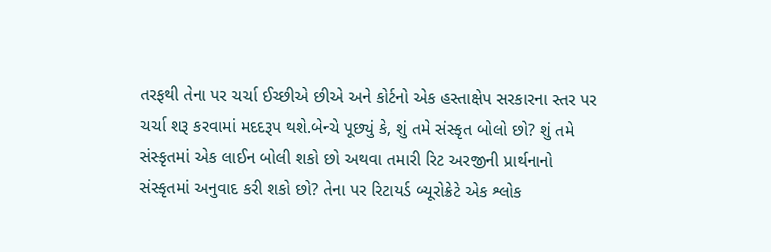તરફથી તેના પર ચર્ચા ઈચ્છીએ છીએ અને કોર્ટનો એક હસ્તાક્ષેપ સરકારના સ્તર પર ચર્ચા શરૂ કરવામાં મદદરૂપ થશે.બેન્ચે પૂછ્યું કે, શું તમે સંસ્કૃત બોલો છો? શું તમે સંસ્કૃતમાં એક લાઈન બોલી શકો છો અથવા તમારી રિટ અરજીની પ્રાર્થનાનો સંસ્કૃતમાં અનુવાદ કરી શકો છો? તેના પર રિટાયર્ડ બ્યૂરોક્રેટે એક શ્લોક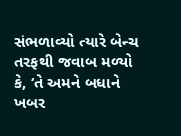સંભળાવ્યો ત્યારે બેન્ચ તરફથી જવાબ મળ્યો કે, ‘તે અમને બધાને ખબર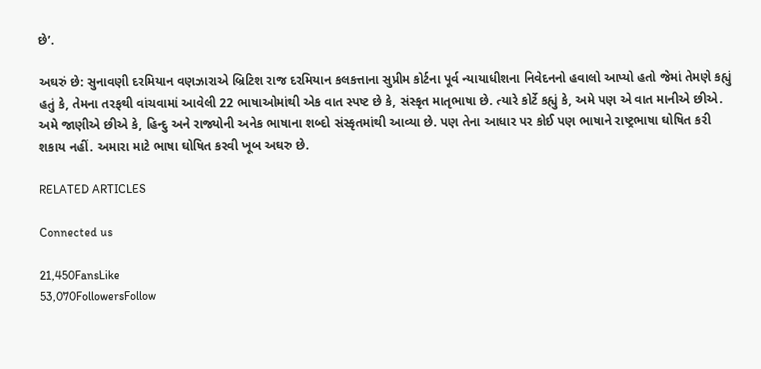છે’.

અઘરું છે: સુનાવણી દરમિયાન વણઝારાએ બ્રિટિશ રાજ દરમિયાન કલકત્તાના સુપ્રીમ કોર્ટના પૂર્વ ન્યાયાધીશના નિવેદનનો હવાલો આપ્યો હતો જેમાં તેમણે કહ્યું હતું કે, તેમના તરફથી વાંચવામાં આવેલી 22 ભાષાઓમાંથી એક વાત સ્પષ્ટ છે કે, સંસ્કૃત માતૃભાષા છે. ત્યારે કોર્ટે કહ્યું કે, અમે પણ એ વાત માનીએ છીએ. અમે જાણીએ છીએ કે, હિન્દુ અને રાજ્યોની અનેક ભાષાના શબ્દો સંસ્કૃતમાંથી આવ્યા છે. પણ તેના આધાર પર કોઈ પણ ભાષાને રાષ્ટ્રભાષા ઘોષિત કરી શકાય નહીં. અમારા માટે ભાષા ઘોષિત કરવી ખૂબ અઘરુ છે.

RELATED ARTICLES

Connected us

21,450FansLike
53,070FollowersFollow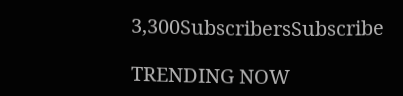3,300SubscribersSubscribe

TRENDING NOW